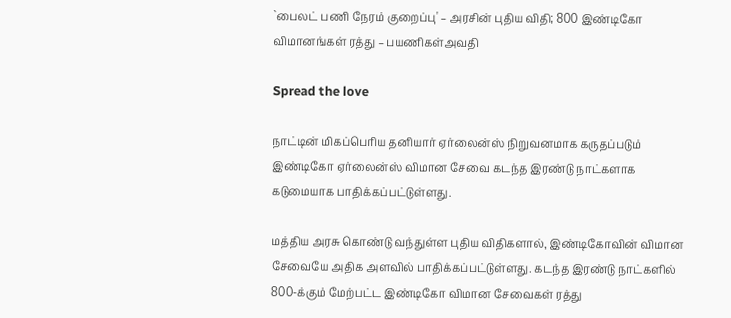`பைலட் பணி நேரம் குறைப்பு' – அரசின் புதிய விதி; 800 இண்டிகோ விமானங்கள் ரத்து – பயணிகள்அவதி

Spread the love

நாட்டின் மிகப்பெரிய தனியார் ஏர்லைன்ஸ் நிறுவனமாக கருதப்படும் இண்டிகோ ஏர்லைன்ஸ் விமான சேவை கடந்த இரண்டு நாட்களாக கடுமையாக பாதிக்கப்பட்டுள்ளது.

மத்திய அரசு கொண்டு வந்துள்ள புதிய விதிகளால், இண்டிகோவின் விமான சேவையே அதிக அளவில் பாதிக்கப்பட்டுள்ளது. கடந்த இரண்டு நாட்களில் 800-க்கும் மேற்பட்ட இண்டிகோ விமான சேவைகள் ரத்து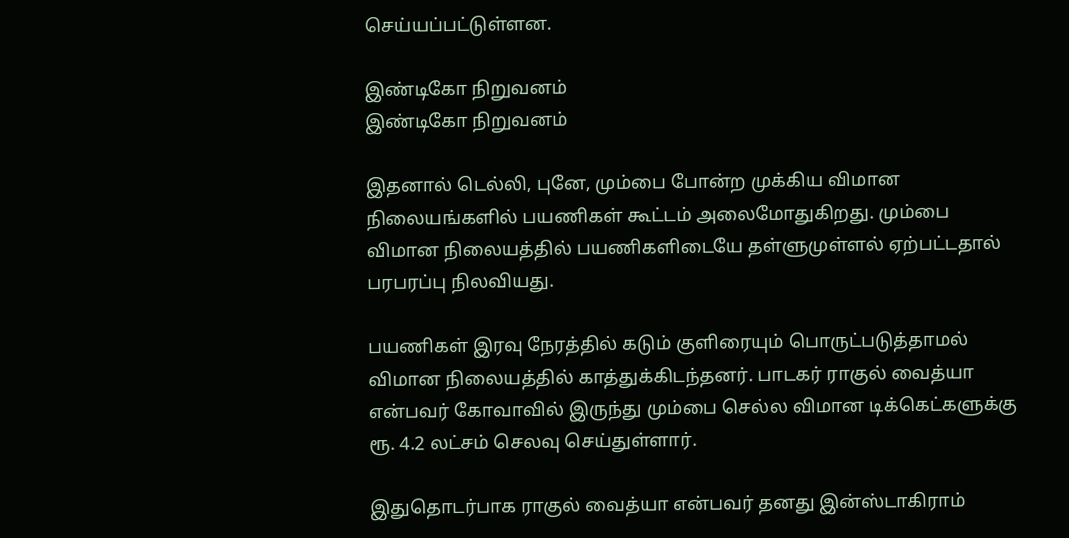செய்யப்பட்டுள்ளன.

இண்டிகோ நிறுவனம்
இண்டிகோ நிறுவனம்

இதனால் டெல்லி, புனே, மும்பை போன்ற முக்கிய விமான நிலையங்களில் பயணிகள் கூட்டம் அலைமோதுகிறது. மும்பை விமான நிலையத்தில் பயணிகளிடையே தள்ளுமுள்ளல் ஏற்பட்டதால் பரபரப்பு நிலவியது.

பயணிகள் இரவு நேரத்தில் கடும் குளிரையும் பொருட்படுத்தாமல் விமான நிலையத்தில் காத்துக்கிடந்தனர். பாடகர் ராகுல் வைத்யா என்பவர் கோவாவில் இருந்து மும்பை செல்ல விமான டிக்கெட்களுக்கு ரூ. 4.2 லட்சம் செலவு செய்துள்ளார்.

இதுதொடர்பாக ராகுல் வைத்யா என்பவர் தனது இன்ஸ்டாகிராம்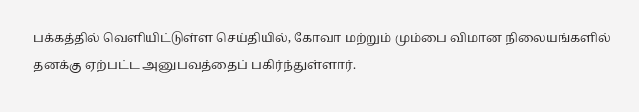பக்கத்தில் வெளியிட்டுள்ள செய்தியில், கோவா மற்றும் மும்பை விமான நிலையங்களில் தனக்கு ஏற்பட்ட அனுபவத்தைப் பகிர்ந்துள்ளார்.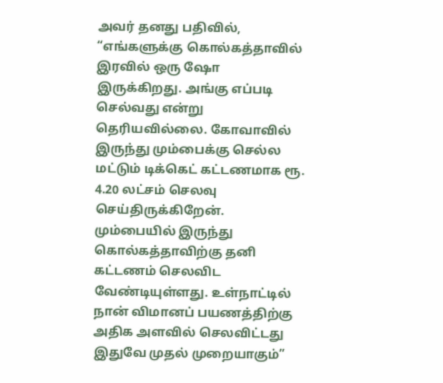அவர் தனது பதிவில், “எங்களுக்கு கொல்கத்தாவில் இரவில் ஒரு ஷோ இருக்கிறது. அங்கு எப்படி செல்வது என்று தெரியவில்லை. கோவாவில் இருந்து மும்பைக்கு செல்ல மட்டும் டிக்கெட் கட்டணமாக ரூ. 4.20 லட்சம் செலவு செய்திருக்கிறேன். மும்பையில் இருந்து கொல்கத்தாவிற்கு தனி கட்டணம் செலவிட வேண்டியுள்ளது. உள்நாட்டில் நான் விமானப் பயணத்திற்கு அதிக அளவில் செலவிட்டது இதுவே முதல் முறையாகும்”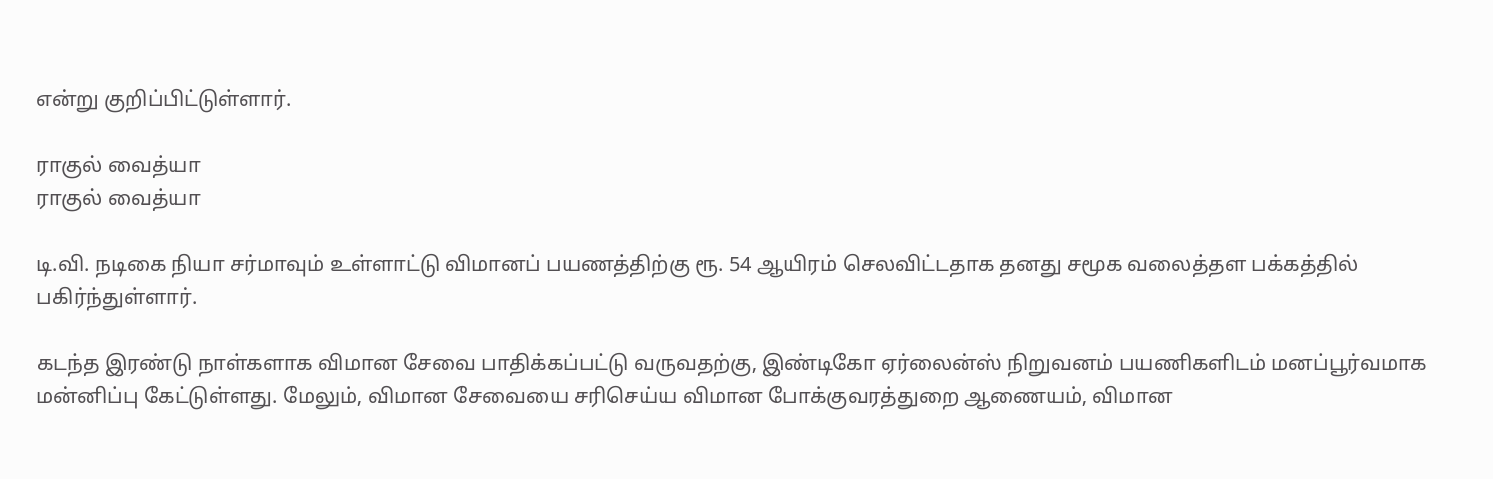என்று குறிப்பிட்டுள்ளார்.

ராகுல் வைத்யா
ராகுல் வைத்யா

டி.வி. நடிகை நியா சர்மாவும் உள்ளாட்டு விமானப் பயணத்திற்கு ரூ. 54 ஆயிரம் செலவிட்டதாக தனது சமூக வலைத்தள பக்கத்தில் பகிர்ந்துள்ளார்.

கடந்த இரண்டு நாள்களாக விமான சேவை பாதிக்கப்பட்டு வருவதற்கு, இண்டிகோ ஏர்லைன்ஸ் நிறுவனம் பயணிகளிடம் மனப்பூர்வமாக மன்னிப்பு கேட்டுள்ளது. மேலும், விமான சேவையை சரிசெய்ய விமான போக்குவரத்துறை ஆணையம், விமான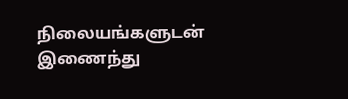நிலையங்களுடன் இணைந்து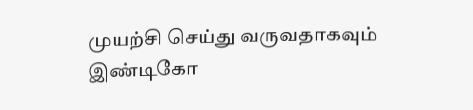முயற்சி செய்து வருவதாகவும் இண்டிகோ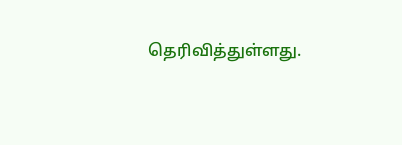தெரிவித்துள்ளது.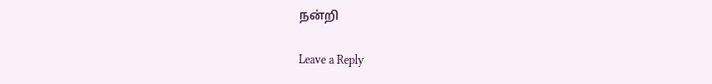நன்றி

Leave a Reply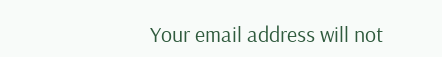Your email address will not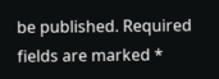be published. Required fields are marked *